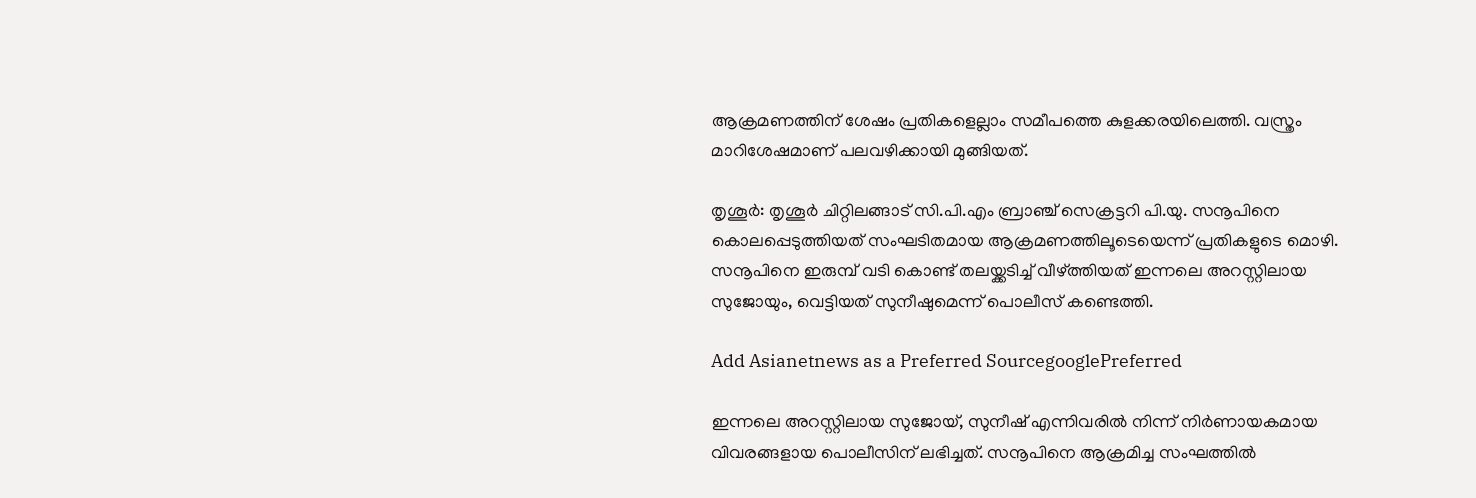ആക്രമണത്തിന് ശേഷം പ്രതികളെല്ലാം സമീപത്തെ കുളക്കരയിലെത്തി. വസ്ത്രം മാറിശേഷമാണ് പലവഴിക്കായി മുങ്ങിയത്.

തൃശൂർ: തൃശൂർ ചിറ്റിലങ്ങാട് സി.പി.എം ബ്രാഞ്ച് സെക്രട്ടറി പി.യു. സനൂപിനെ കൊലപ്പെടുത്തിയത് സംഘടിതമായ ആക്രമണത്തിലൂടെയെന്ന് പ്രതികളുടെ മൊഴി. സനൂപിനെ ഇരുമ്പ് വടി കൊണ്ട് തലയ്ക്കടിച്ച് വീഴ്ത്തിയത് ഇന്നലെ അറസ്റ്റിലായ സുജോയും, വെട്ടിയത് സുനീഷുമെന്ന് പൊലീസ് കണ്ടെത്തി.

Add Asianetnews as a Preferred SourcegooglePreferred

ഇന്നലെ അറസ്റ്റിലായ സുജോയ്, സുനീഷ് എന്നിവരില്‍ നിന്ന് നിര്‍ണായകമായ വിവരങ്ങളായ പൊലീസിന് ലഭിച്ചത്. സനൂപിനെ ആക്രമിച്ച സംഘത്തില്‍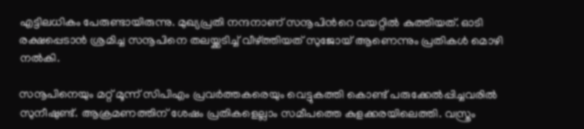എട്ടിലധികം പേരുണ്ടായിരുന്നു. മുഖ്യപ്രതി നന്ദനാണ് സനൂപിന്‍റെ വയറ്റില്‍ കുത്തിയത്. ഓടി രക്ഷപ്പെടാൻ ശ്രമിച്ച സനൂപിനെ തലയ്ക്കടിച്ച് വീഴ്ത്തിയത് സുജോയ് ആണെന്നും പ്രതികള്‍ മൊഴി നല്‍കി.

സനൂപിനെയും മറ്റ് മൂന്ന് സിപിഎം പ്രവര്‍ത്തകരെയും വെട്ടുകത്തി കൊണ്ട് പരുക്കേല്‍പ്പിച്ചവരില്‍ സുനീഷുണ്ട്. ആക്രമണത്തിന് ശേഷം പ്രതികളെല്ലാം സമീപത്തെ കുളക്കരയിലെത്തി. വസ്ത്രം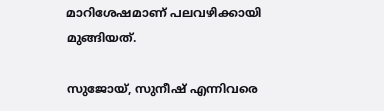മാറിശേഷമാണ് പലവഴിക്കായി മുങ്ങിയത്.

സുജോയ്, സുനീഷ് എന്നിവരെ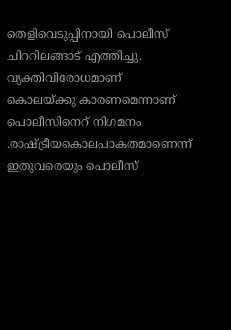തെളിവെടുപ്പിനായി പൊലീസ് ചിററിലങ്ങാട് എത്തിച്ചു. വ്യക്തിവിരോധമാണ് കൊലയ്ക്കു കാരണമെന്നാണ് പൊലീസിനെറ് നിഗമനം .രാഷ്ട്രീയകൊലപാകതമാണെന്ന് ഇതുവരെയും പൊലീസ്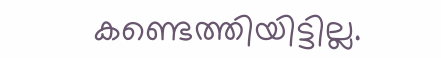കണ്ടെത്തിയിട്ടില്ല.